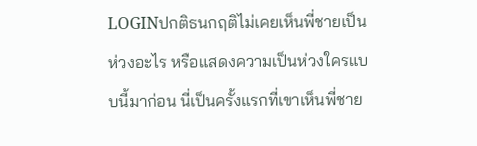LOGINปกติธนกฤติไม่เคยเห็นพี่ชายเป็นห่วงอะไร หรือแสดงความเป็นห่วงใครแบบนี้มาก่อน นี่เป็นครั้งแรกที่เขาเห็นพี่ชาย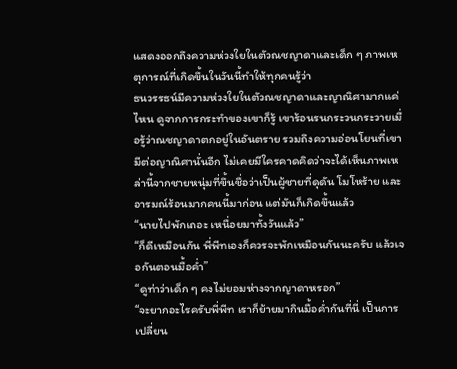แสดงออกถึงความห่วงใยในตัวณชญาดาและเด็ก ๆ ภาพเหตุการณ์ที่เกิดขึ้นในวันนี้ทำให้ทุกคนรู้ว่า
ธนวรรธน์มีความห่วงใยในตัวณชญาดาและญาณิศามากแค่ไหน ดูจากการกระทำของเขาก็รู้ เขาร้อนรนกระวนกระวายเมื่อรู้ว่าณชญาดาตกอยู่ในอันตราย รวมถึงความอ่อนโยนที่เขามีต่อญาณิศานั่นอีก ไม่เคยมีใครคาดคิดว่าจะได้เห็นภาพเหล่านี้จากชายหนุ่มที่ขึ้นชื่อว่าเป็นผู้ชายที่ดุดัน โมโหร้าย และอารมณ์ร้อนมากคนนี้มาก่อน แต่มันก็เกิดขึ้นแล้ว
“นายไปพักเถอะ เหนื่อยมาทั้งวันแล้ว”
“ก็ดีเหมือนกัน พี่พีทเองก็ควรจะพักเหมือนกันนะครับ แล้วเจอกันตอนมื้อค่ำ”
“ดูท่าว่าเด็ก ๆ คงไม่ยอมห่างจากญาดาหรอก”
“จะยากอะไรครับพี่พีท เราก็ย้ายมากินมื้อค่ำกันที่นี่ เป็นการเปลี่ยน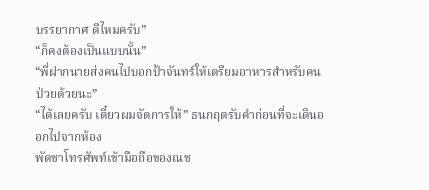บรรยากาศ ดีไหมครับ”
“ก็คงต้องเป็นแบบนั้น”
“พี่ฝากนายส่งคนไปบอกป้าจันทร์ให้เตรียมอาหารสำหรับคนป่วยด้วยนะ”
“ได้เลยครับ เดี๋ยวผมจัดการให้” ธนกฤตรับคำก่อนที่จะเดินออกไปจากห้อง
พัดชาโทรศัพท์เข้ามือถือของณช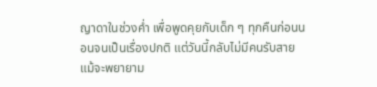ญาดาในช่วงค่ำ เพื่อพูดคุยกับเด็ก ๆ ทุกคืนก่อนนอนจนเป็นเรื่องปกติ แต่วันนี้กลับไม่มีคนรับสาย แม้จะพยายาม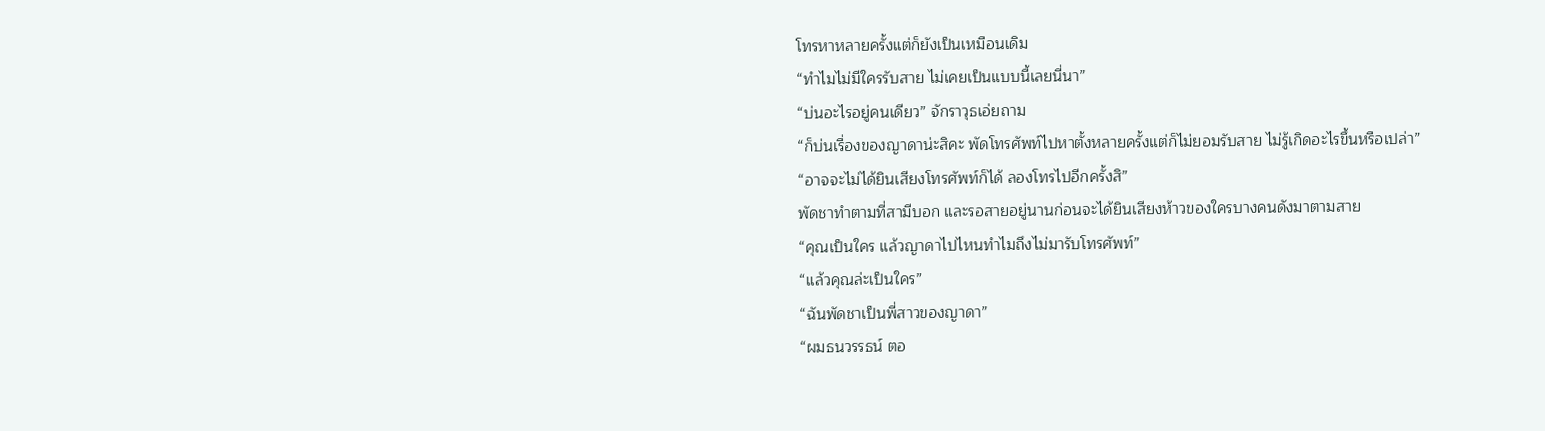โทรหาหลายครั้งแต่ก็ยังเป็นเหมือนเดิม
“ทำไมไม่มีใครรับสาย ไม่เคยเป็นแบบนี้เลยนี่นา”
“บ่นอะไรอยู่คนเดียว” จักราวุธเอ่ยถาม
“ก็บ่นเรื่องของญาดาน่ะสิคะ พัดโทรศัพท์ไปหาตั้งหลายครั้งแต่ก็ไม่ยอมรับสาย ไม่รู้เกิดอะไรขึ้นหรือเปล่า”
“อาจจะไม่ได้ยินเสียงโทรศัพท์ก็ได้ ลองโทรไปอีกครั้งสิ”
พัดชาทำตามที่สามีบอก และรอสายอยู่นานก่อนจะได้ยินเสียงห้าวของใครบางคนดังมาตามสาย
“คุณเป็นใคร แล้วญาดาไปไหนทำไมถึงไม่มารับโทรศัพท์”
“แล้วคุณล่ะเป็นใคร”
“ฉันพัดชาเป็นพี่สาวของญาดา”
“ผมธนวรรธน์ ตอ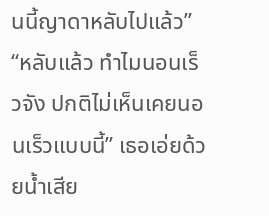นนี้ญาดาหลับไปแล้ว”
“หลับแล้ว ทำไมนอนเร็วจัง ปกติไม่เห็นเคยนอนเร็วแบบนี้” เธอเอ่ยด้วยน้ำเสีย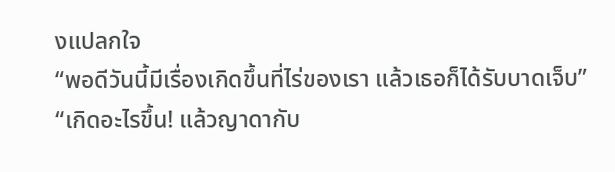งแปลกใจ
“พอดีวันนี้มีเรื่องเกิดขึ้นที่ไร่ของเรา แล้วเธอก็ได้รับบาดเจ็บ”
“เกิดอะไรขึ้น! แล้วญาดากับ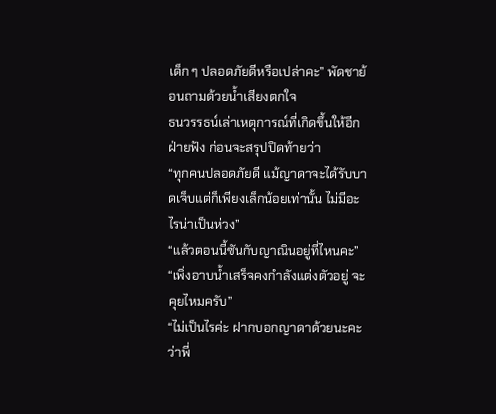เด็ก ๆ ปลอดภัยดีหรือเปล่าคะ” พัดชาย้อนถามด้วยน้ำเสียงตกใจ
ธนวรรธน์เล่าเหตุการณ์ที่เกิดขึ้นให้อีกฝ่ายฟัง ก่อนจะสรุปปิดท้ายว่า
“ทุกคนปลอดภัยดี แม้ญาดาจะได้รับบาดเจ็บแต่ก็เพียงเล็กน้อยเท่านั้น ไม่มีอะไรน่าเป็นห่วง”
“แล้วตอนนี้ซันกับญาณินอยู่ที่ไหนคะ”
“เพิ่งอาบน้ำเสร็จคงกำลังแต่งตัวอยู่ จะคุยไหมครับ”
“ไม่เป็นไรค่ะ ฝากบอกญาดาด้วยนะคะว่าพี่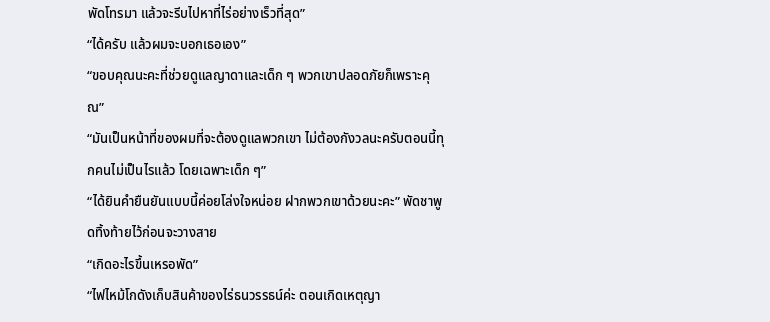พัดโทรมา แล้วจะรีบไปหาที่ไร่อย่างเร็วที่สุด”
“ได้ครับ แล้วผมจะบอกเธอเอง”
“ขอบคุณนะคะที่ช่วยดูแลญาดาและเด็ก ๆ พวกเขาปลอดภัยก็เพราะคุณ”
“มันเป็นหน้าที่ของผมที่จะต้องดูแลพวกเขา ไม่ต้องกังวลนะครับตอนนี้ทุกคนไม่เป็นไรแล้ว โดยเฉพาะเด็ก ๆ”
“ได้ยินคำยืนยันแบบนี้ค่อยโล่งใจหน่อย ฝากพวกเขาด้วยนะคะ” พัดชาพูดทิ้งท้ายไว้ก่อนจะวางสาย
“เกิดอะไรขึ้นเหรอพัด”
“ไฟไหม้โกดังเก็บสินค้าของไร่ธนวรรธน์ค่ะ ตอนเกิดเหตุญา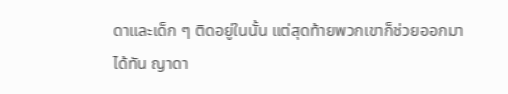ดาและเด็ก ๆ ติดอยู่ในนั้น แต่สุดท้ายพวกเขาก็ช่วยออกมาได้ทัน ญาดา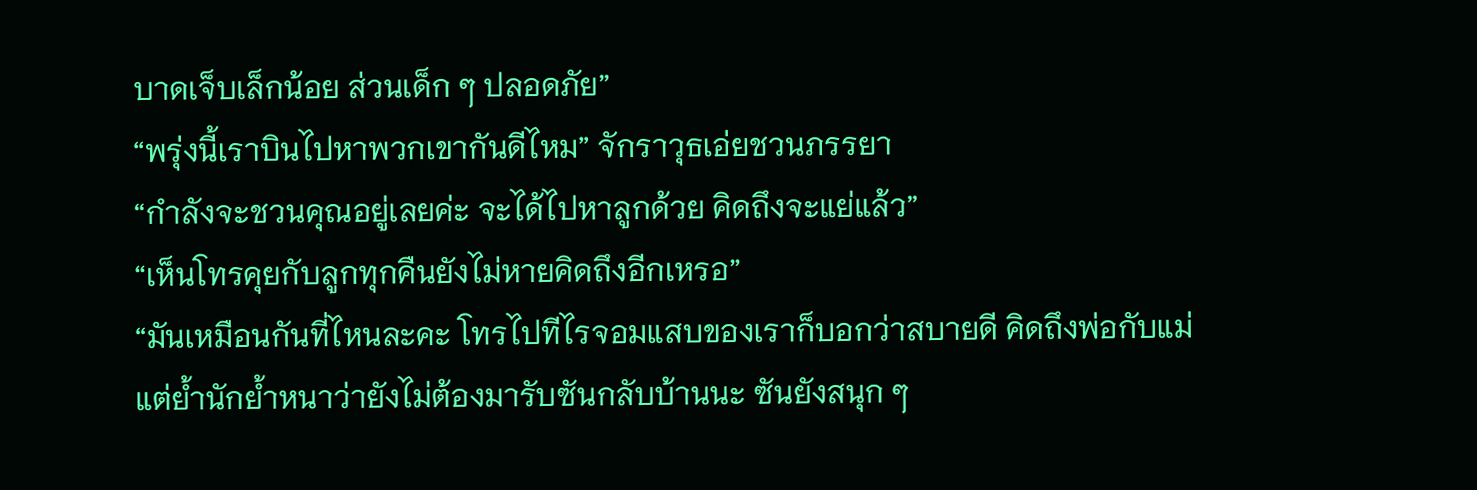บาดเจ็บเล็กน้อย ส่วนเด็ก ๆ ปลอดภัย”
“พรุ่งนี้เราบินไปหาพวกเขากันดีไหม” จักราวุธเอ่ยชวนภรรยา
“กำลังจะชวนคุณอยู่เลยค่ะ จะได้ไปหาลูกด้วย คิดถึงจะแย่แล้ว”
“เห็นโทรคุยกับลูกทุกคืนยังไม่หายคิดถึงอีกเหรอ”
“มันเหมือนกันที่ไหนละคะ โทรไปทีไรจอมแสบของเราก็บอกว่าสบายดี คิดถึงพ่อกับแม่ แต่ย้ำนักย้ำหนาว่ายังไม่ต้องมารับซันกลับบ้านนะ ซันยังสนุก ๆ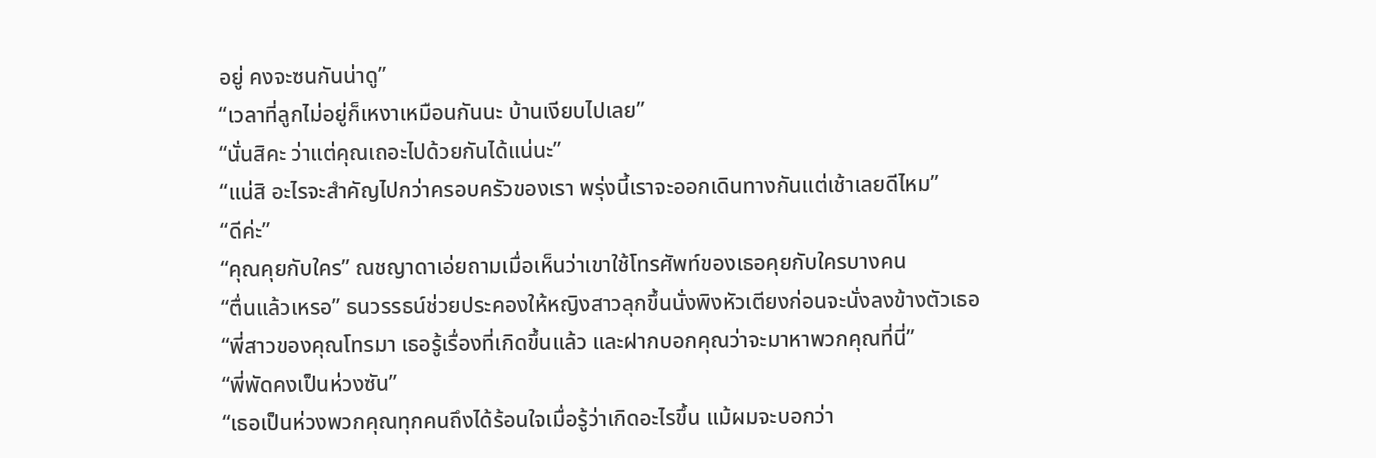อยู่ คงจะซนกันน่าดู”
“เวลาที่ลูกไม่อยู่ก็เหงาเหมือนกันนะ บ้านเงียบไปเลย”
“นั่นสิคะ ว่าแต่คุณเถอะไปด้วยกันได้แน่นะ”
“แน่สิ อะไรจะสำคัญไปกว่าครอบครัวของเรา พรุ่งนี้เราจะออกเดินทางกันแต่เช้าเลยดีไหม”
“ดีค่ะ”
“คุณคุยกับใคร” ณชญาดาเอ่ยถามเมื่อเห็นว่าเขาใช้โทรศัพท์ของเธอคุยกับใครบางคน
“ตื่นแล้วเหรอ” ธนวรรธน์ช่วยประคองให้หญิงสาวลุกขึ้นนั่งพิงหัวเตียงก่อนจะนั่งลงข้างตัวเธอ
“พี่สาวของคุณโทรมา เธอรู้เรื่องที่เกิดขึ้นแล้ว และฝากบอกคุณว่าจะมาหาพวกคุณที่นี่”
“พี่พัดคงเป็นห่วงซัน”
“เธอเป็นห่วงพวกคุณทุกคนถึงได้ร้อนใจเมื่อรู้ว่าเกิดอะไรขึ้น แม้ผมจะบอกว่า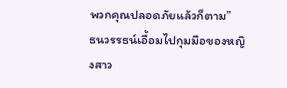พวกคุณปลอดภัยแล้วก็ตาม”
ธนวรรธน์เอื้อมไปกุมมือของหญิงสาว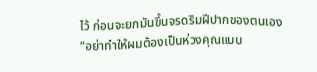ไว้ ก่อนจะยกมันขึ้นจรดริมฝีปากของตนเอง
“อย่าทำให้ผมต้องเป็นห่วงคุณแบบ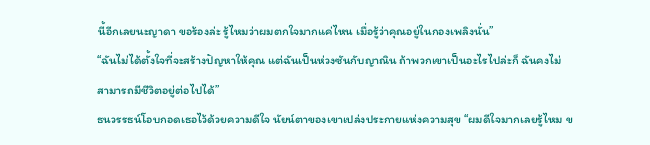นี้อีกเลยนะญาดา ขอร้องล่ะ รู้ไหมว่าผมตกใจมากแค่ไหน เมื่อรู้ว่าคุณอยู่ในกองเพลิงนั่น”
“ฉันไม่ได้ตั้งใจที่จะสร้างปัญหาให้คุณ แต่ฉันเป็นห่วงซันกับญาณิน ถ้าพวกเขาเป็นอะไรไปล่ะก็ ฉันคงไม่สามารถมีชีวิตอยู่ต่อไปได้”
ธนวรรธน์โอบกอดเธอไว้ด้วยความดีใจ นัยน์ตาของเขาเปล่งประกายแห่งความสุข “ผมดีใจมากเลยรู้ไหม ข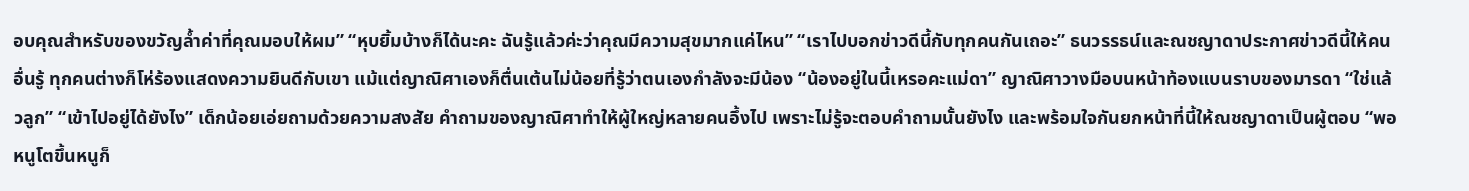อบคุณสำหรับของขวัญล้ำค่าที่คุณมอบให้ผม” “หุบยิ้มบ้างก็ได้นะคะ ฉันรู้แล้วค่ะว่าคุณมีความสุขมากแค่ไหน” “เราไปบอกข่าวดีนี้กับทุกคนกันเถอะ” ธนวรรธน์และณชญาดาประกาศข่าวดีนี้ให้คนอื่นรู้ ทุกคนต่างก็โห่ร้องแสดงความยินดีกับเขา แม้แต่ญาณิศาเองก็ตื่นเต้นไม่น้อยที่รู้ว่าตนเองกำลังจะมีน้อง “น้องอยู่ในนี้เหรอคะแม่ดา” ญาณิศาวางมือบนหน้าท้องแบนราบของมารดา “ใช่แล้วลูก” “เข้าไปอยู่ได้ยังไง” เด็กน้อยเอ่ยถามด้วยความสงสัย คำถามของญาณิศาทำให้ผู้ใหญ่หลายคนอึ้งไป เพราะไม่รู้จะตอบคำถามนั้นยังไง และพร้อมใจกันยกหน้าที่นี้ให้ณชญาดาเป็นผู้ตอบ “พอหนูโตขึ้นหนูก็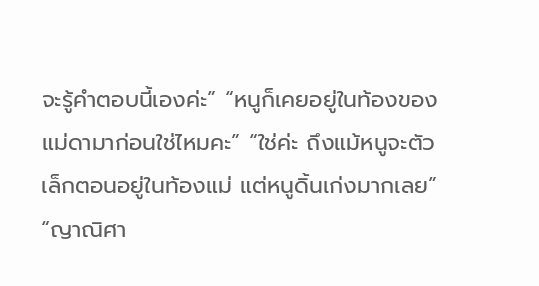จะรู้คำตอบนี้เองค่ะ” “หนูก็เคยอยู่ในท้องของแม่ดามาก่อนใช่ไหมคะ” “ใช่ค่ะ ถึงแม้หนูจะตัวเล็กตอนอยู่ในท้องแม่ แต่หนูดิ้นเก่งมากเลย” “ญาณิศา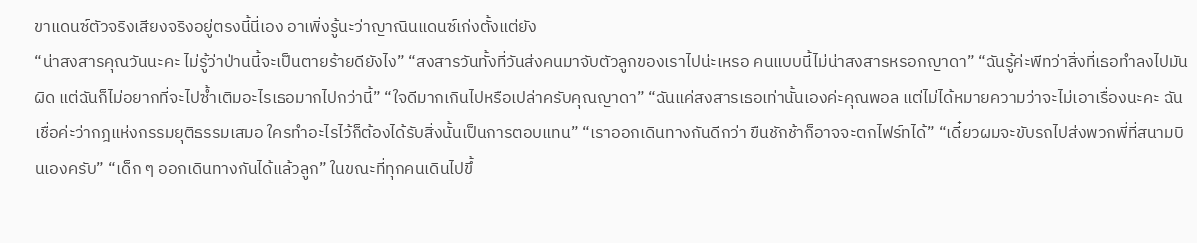ขาแดนซ์ตัวจริงเสียงจริงอยู่ตรงนี้นี่เอง อาเพิ่งรู้นะว่าญาณินแดนซ์เก่งตั้งแต่ยัง
“น่าสงสารคุณวันนะคะ ไม่รู้ว่าป่านนี้จะเป็นตายร้ายดียังไง” “สงสารวันทั้งที่วันส่งคนมาจับตัวลูกของเราไปน่ะเหรอ คนแบบนี้ไม่น่าสงสารหรอกญาดา” “ฉันรู้ค่ะพีทว่าสิ่งที่เธอทำลงไปมันผิด แต่ฉันก็ไม่อยากที่จะไปซ้ำเติมอะไรเธอมากไปกว่านี้” “ใจดีมากเกินไปหรือเปล่าครับคุณญาดา” “ฉันแค่สงสารเธอเท่านั้นเองค่ะคุณพอล แต่ไม่ได้หมายความว่าจะไม่เอาเรื่องนะคะ ฉันเชื่อค่ะว่ากฎแห่งกรรมยุติธรรมเสมอ ใครทำอะไรไว้ก็ต้องได้รับสิ่งนั้นเป็นการตอบแทน” “เราออกเดินทางกันดีกว่า ขืนชักช้าก็อาจจะตกไฟร์ทได้” “เดี๋ยวผมจะขับรถไปส่งพวกพี่ที่สนามบินเองครับ” “เด็ก ๆ ออกเดินทางกันได้แล้วลูก” ในขณะที่ทุกคนเดินไปขึ้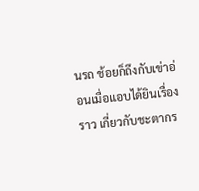นรถ ช้อยก็ถึงกับเข่าอ่อนเมื่อแอบได้ยินเรื่องราว เกี่ยวกับชะตากร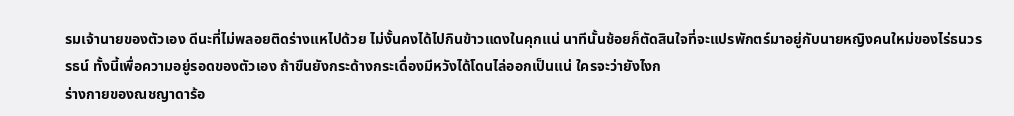รมเจ้านายของตัวเอง ดีนะที่ไม่พลอยติดร่างแหไปด้วย ไม่งั้นคงได้ไปกินข้าวแดงในคุกแน่ นาทีนั้นช้อยก็ตัดสินใจที่จะแปรพักตร์มาอยู่กับนายหญิงคนใหม่ของไร่ธนวรรธน์ ทั้งนี้เพื่อความอยู่รอดของตัวเอง ถ้าขืนยังกระด้างกระเดื่องมีหวังได้โดนไล่ออกเป็นแน่ ใครจะว่ายังไงก
ร่างกายของณชญาดาร้อ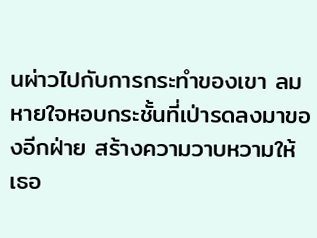นผ่าวไปกับการกระทำของเขา ลมหายใจหอบกระชั้นที่เป่ารดลงมาของอีกฝ่าย สร้างความวาบหวามให้เธอ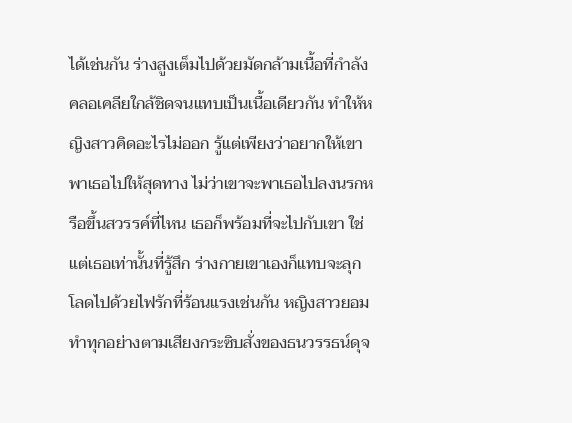ได้เช่นกัน ร่างสูงเต็มไปด้วยมัดกล้ามเนื้อที่กำลังคลอเคลียใกล้ชิดจนแทบเป็นเนื้อเดียวกัน ทำให้หญิงสาวคิดอะไรไม่ออก รู้แต่เพียงว่าอยากให้เขาพาเธอไปให้สุดทาง ไม่ว่าเขาจะพาเธอไปลงนรกหรือขึ้นสวรรค์ที่ไหน เธอก็พร้อมที่จะไปกับเขา ใช่แต่เธอเท่านั้นที่รู้สึก ร่างกายเขาเองก็แทบจะลุกโลดไปด้วยไฟรักที่ร้อนแรงเช่นกัน หญิงสาวยอมทำทุกอย่างตามเสียงกระซิบสั่งของธนวรรธน์ดุจ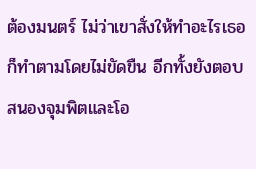ต้องมนตร์ ไม่ว่าเขาสั่งให้ทำอะไรเธอก็ทำตามโดยไม่ขัดขืน อีกทั้งยังตอบสนองจุมพิตและโอ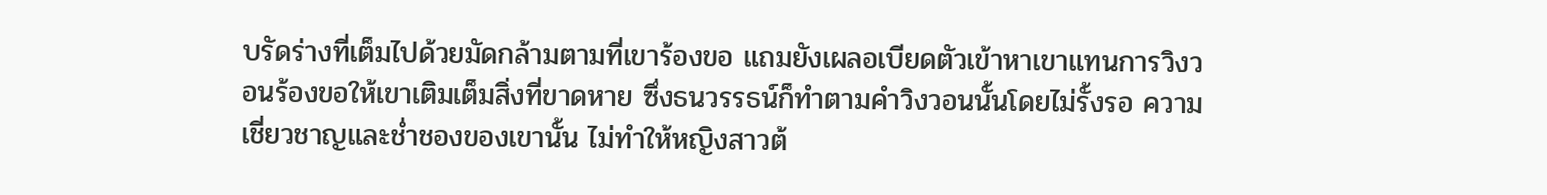บรัดร่างที่เต็มไปด้วยมัดกล้ามตามที่เขาร้องขอ แถมยังเผลอเบียดตัวเข้าหาเขาแทนการวิงวอนร้องขอให้เขาเติมเต็มสิ่งที่ขาดหาย ซึ่งธนวรรธน์ก็ทำตามคำวิงวอนนั้นโดยไม่รั้งรอ ความเชี่ยวชาญและช่ำชองของเขานั้น ไม่ทำให้หญิงสาวต้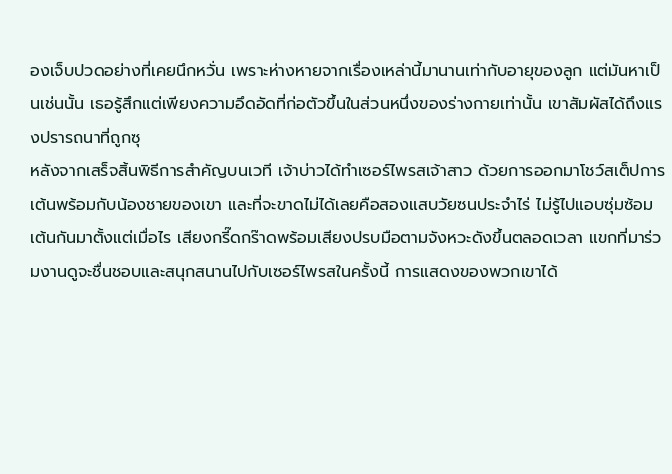องเจ็บปวดอย่างที่เคยนึกหวั่น เพราะห่างหายจากเรื่องเหล่านี้มานานเท่ากับอายุของลูก แต่มันหาเป็นเช่นนั้น เธอรู้สึกแต่เพียงความอึดอัดที่ก่อตัวขึ้นในส่วนหนึ่งของร่างกายเท่านั้น เขาสัมผัสได้ถึงแรงปรารถนาที่ถูกซุ
หลังจากเสร็จสิ้นพิธีการสำคัญบนเวที เจ้าบ่าวได้ทำเซอร์ไพรสเจ้าสาว ด้วยการออกมาโชว์สเต็ปการเต้นพร้อมกับน้องชายของเขา และที่จะขาดไม่ได้เลยคือสองแสบวัยซนประจำไร่ ไม่รู้ไปแอบซุ่มซ้อมเต้นกันมาตั้งแต่เมื่อไร เสียงกรี๊ดกร๊าดพร้อมเสียงปรบมือตามจังหวะดังขึ้นตลอดเวลา แขกที่มาร่วมงานดูจะชื่นชอบและสนุกสนานไปกับเซอร์ไพรสในครั้งนี้ การแสดงของพวกเขาได้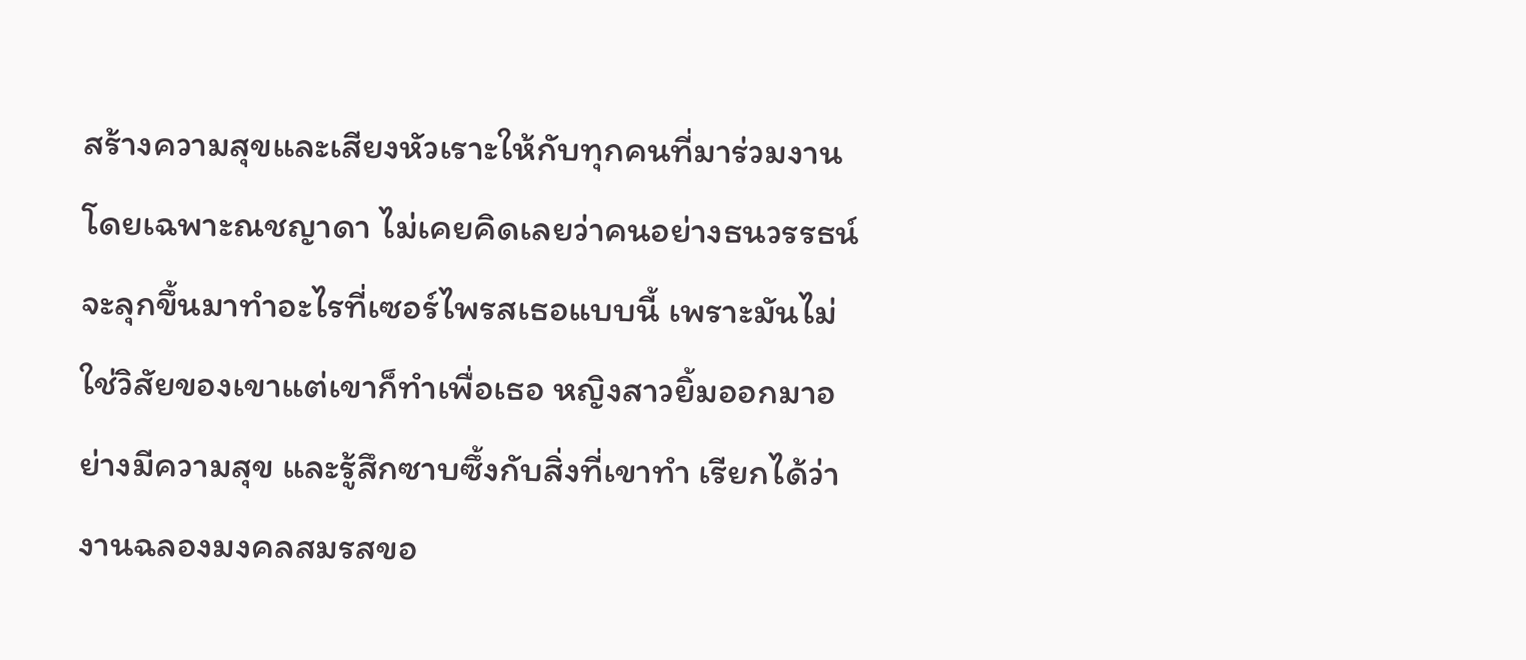สร้างความสุขและเสียงหัวเราะให้กับทุกคนที่มาร่วมงาน โดยเฉพาะณชญาดา ไม่เคยคิดเลยว่าคนอย่างธนวรรธน์จะลุกขึ้นมาทำอะไรที่เซอร์ไพรสเธอแบบนี้ เพราะมันไม่ใช่วิสัยของเขาแต่เขาก็ทำเพื่อเธอ หญิงสาวยิ้มออกมาอย่างมีความสุข และรู้สึกซาบซึ้งกับสิ่งที่เขาทำ เรียกได้ว่างานฉลองมงคลสมรสขอ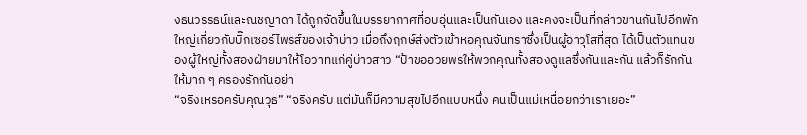งธนวรรธน์และณชญาดา ได้ถูกจัดขึ้นในบรรยากาศที่อบอุ่นและเป็นกันเอง และคงจะเป็นที่กล่าวขานกันไปอีกพักใหญ่เกี่ยวกับบิ๊กเซอร์ไพรส์ของเจ้าบ่าว เมื่อถึงฤกษ์ส่งตัวเข้าหอคุณจันทราซึ่งเป็นผู้อาวุโสที่สุด ได้เป็นตัวแทนของผู้ใหญ่ทั้งสองฝ่ายมาให้โอวาทแก่คู่บ่าวสาว “ป้าขออวยพรให้พวกคุณทั้งสองดูแลซึ่งกันและกัน แล้วก็รักกันให้มาก ๆ ครองรักกันอย่า
“จริงเหรอครับคุณวุธ” “จริงครับ แต่มันก็มีความสุขไปอีกแบบหนึ่ง คนเป็นแม่เหนื่อยกว่าเราเยอะ”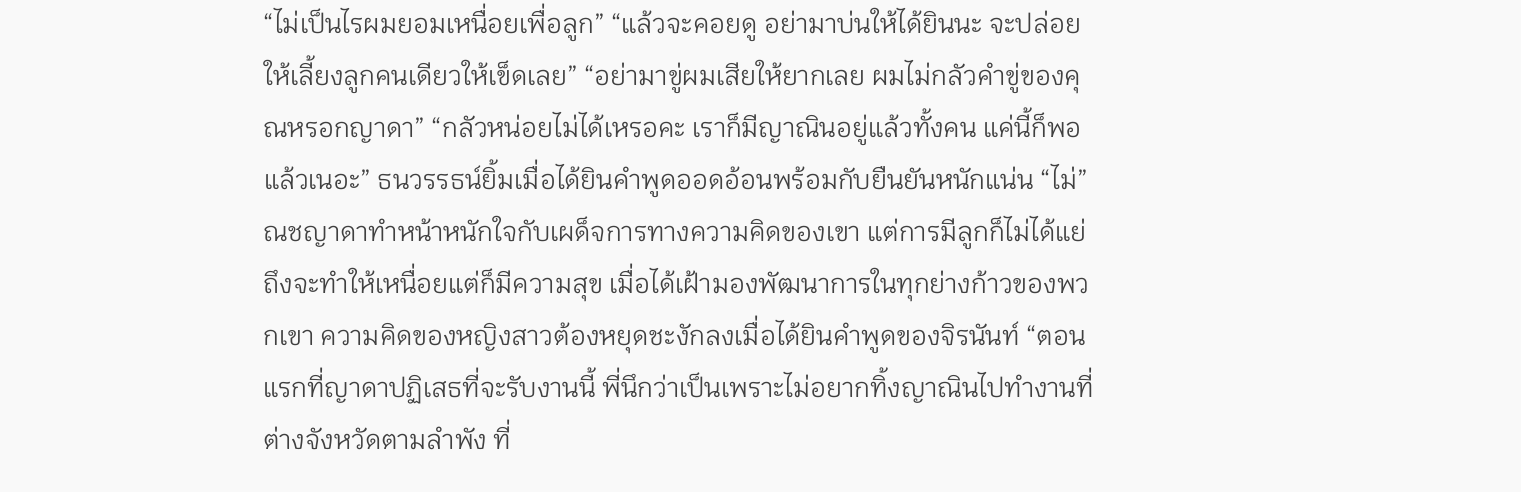“ไม่เป็นไรผมยอมเหนื่อยเพื่อลูก” “แล้วจะคอยดู อย่ามาบ่นให้ได้ยินนะ จะปล่อยให้เลี้ยงลูกคนเดียวให้เข็ดเลย” “อย่ามาขู่ผมเสียให้ยากเลย ผมไม่กลัวคำขู่ของคุณหรอกญาดา” “กลัวหน่อยไม่ได้เหรอคะ เราก็มีญาณินอยู่แล้วทั้งคน แค่นี้ก็พอแล้วเนอะ” ธนวรรธน์ยิ้มเมื่อได้ยินคำพูดออดอ้อนพร้อมกับยืนยันหนักแน่น “ไม่” ณชญาดาทำหน้าหนักใจกับเผด็จการทางความคิดของเขา แต่การมีลูกก็ไม่ได้แย่ ถึงจะทำให้เหนื่อยแต่ก็มีความสุข เมื่อได้เฝ้ามองพัฒนาการในทุกย่างก้าวของพวกเขา ความคิดของหญิงสาวต้องหยุดชะงักลงเมื่อได้ยินคำพูดของจิรนันท์ “ตอนแรกที่ญาดาปฏิเสธที่จะรับงานนี้ พี่นึกว่าเป็นเพราะไม่อยากทิ้งญาณินไปทำงานที่ต่างจังหวัดตามลำพัง ที่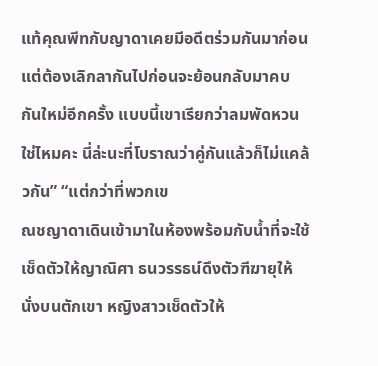แท้คุณพีทกับญาดาเคยมีอดีตร่วมกันมาก่อน แต่ต้องเลิกลากันไปก่อนจะย้อนกลับมาคบกันใหม่อีกครั้ง แบบนี้เขาเรียกว่าลมพัดหวนใช่ไหมคะ นี่ล่ะนะที่โบราณว่าคู่กันแล้วก็ไม่แคล้วกัน” “แต่กว่าที่พวกเข
ณชญาดาเดินเข้ามาในห้องพร้อมกับน้ำที่จะใช้เช็ดตัวให้ญาณิศา ธนวรรธน์ดึงตัวฑีฆายุให้นั่งบนตักเขา หญิงสาวเช็ดตัวให้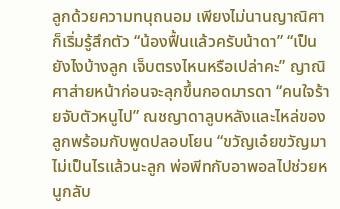ลูกด้วยความทนุถนอม เพียงไม่นานญาณิศาก็เริ่มรู้สึกตัว “น้องฟื้นแล้วครับน้าดา” “เป็นยังไงบ้างลูก เจ็บตรงไหนหรือเปล่าคะ” ญาณิศาส่ายหน้าก่อนจะลุกขึ้นกอดมารดา “คนใจร้ายจับตัวหนูไป” ณชญาดาลูบหลังและไหล่ของลูกพร้อมกับพูดปลอบโยน “ขวัญเอ๋ยขวัญมา ไม่เป็นไรแล้วนะลูก พ่อพีทกับอาพอลไปช่วยหนูกลับ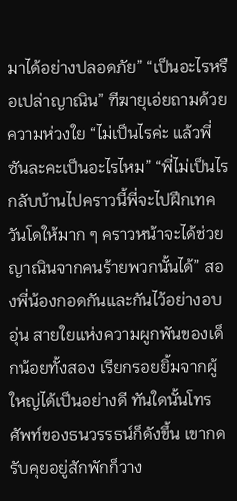มาได้อย่างปลอดภัย” “เป็นอะไรหรือเปล่าญาณิน” ฑีฆายุเอ่ยถามด้วยความห่วงใย “ไม่เป็นไรค่ะ แล้วพี่ซันละคะเป็นอะไรไหม” “พี่ไม่เป็นไร กลับบ้านไปคราวนี้พี่จะไปฝึกเทควันโดให้มาก ๆ คราวหน้าจะได้ช่วยญาณินจากคนร้ายพวกนั้นได้” สองพี่น้องกอดกันและกันไว้อย่างอบอุ่น สายใยแห่งความผูกพันของเด็กน้อยทั้งสอง เรียกรอยยิ้มจากผู้ใหญ่ได้เป็นอย่างดี ทันใดนั้นโทรศัพท์ของธนวรรธน์ก็ดังขึ้น เขากดรับคุยอยู่สักพักก็วาง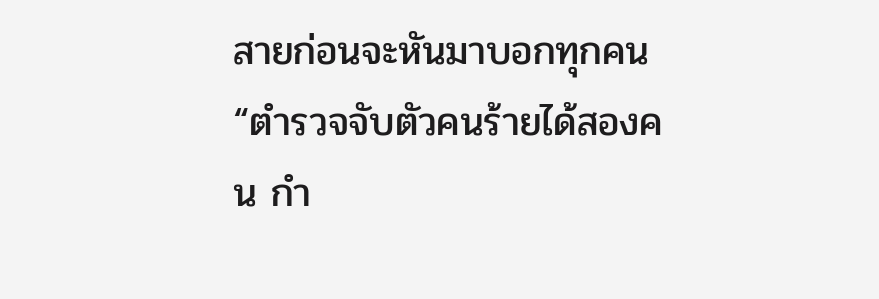สายก่อนจะหันมาบอกทุกคน “ตำรวจจับตัวคนร้ายได้สองคน กำ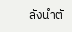ลังนำตั